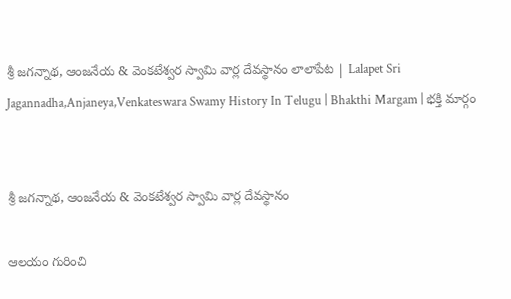శ్రీ జగన్నాథ, ఆంజనేయ & వెంకటేశ్వర స్వామి వార్ల దేవస్థానం లాలాపేట | Lalapet Sri Jagannadha,Anjaneya,Venkateswara Swamy History In Telugu | Bhakthi Margam | భక్తి మార్గం


శ్రీ జగన్నాథ, ఆంజనేయ & వెంకటేశ్వర స్వామి వార్ల దేవస్థానం

ఆలయం గురించి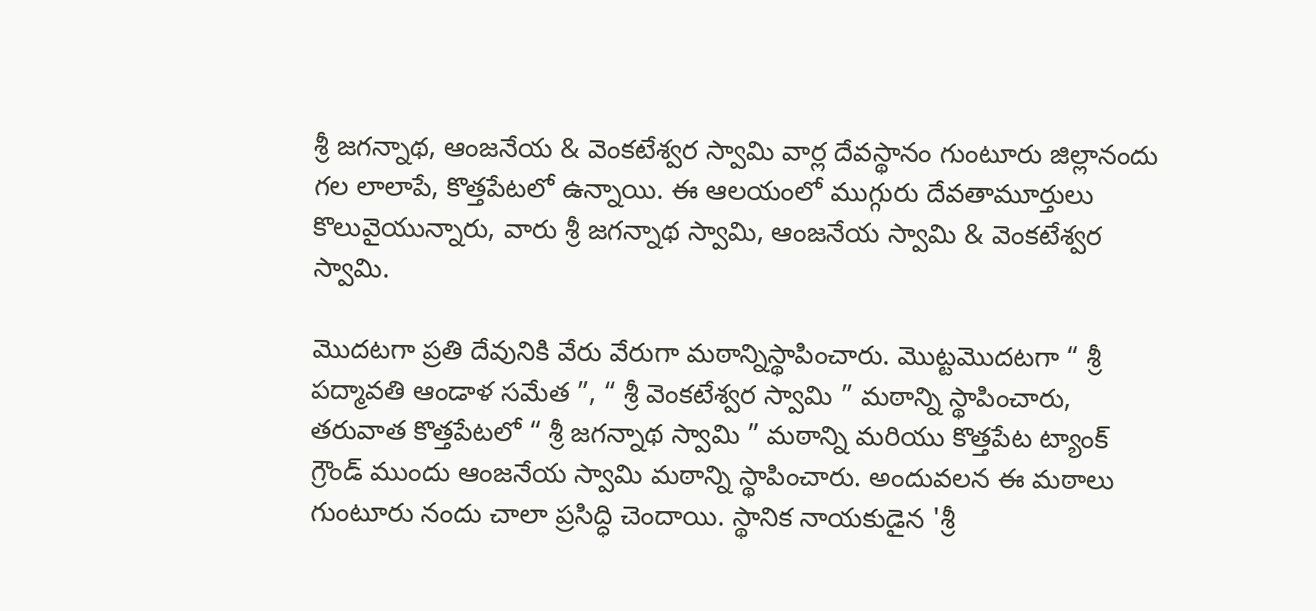శ్రీ జగన్నాథ, ఆంజనేయ & వెంకటేశ్వర స్వామి వార్ల దేవస్థానం గుంటూరు జిల్లానందు గల లాలాపే, కొత్తపేటలో ఉన్నాయి. ఈ ఆలయంలో ముగ్గురు దేవతామూర్తులు కొలువైయున్నారు, వారు శ్రీ జగన్నాథ స్వామి, ఆంజనేయ స్వామి & వెంకటేశ్వర స్వామి.

మొదటగా ప్రతి దేవునికి వేరు వేరుగా మఠాన్నిస్థాపించారు. మొట్టమొదటగా “ శ్రీ పద్మావతి ఆండాళ సమేత ”, “ శ్రీ వెంకటేశ్వర స్వామి ” మఠాన్ని స్థాపించారు, తరువాత కొత్తపేటలో “ శ్రీ జగన్నాథ స్వామి ” మఠాన్ని మరియు కొత్తపేట ట్యాంక్ గ్రౌండ్ ముందు ఆంజనేయ స్వామి మఠాన్ని స్థాపించారు. అందువలన ఈ మఠాలు గుంటూరు నందు చాలా ప్రసిద్ధి చెందాయి. స్థానిక నాయకుడైన 'శ్రీ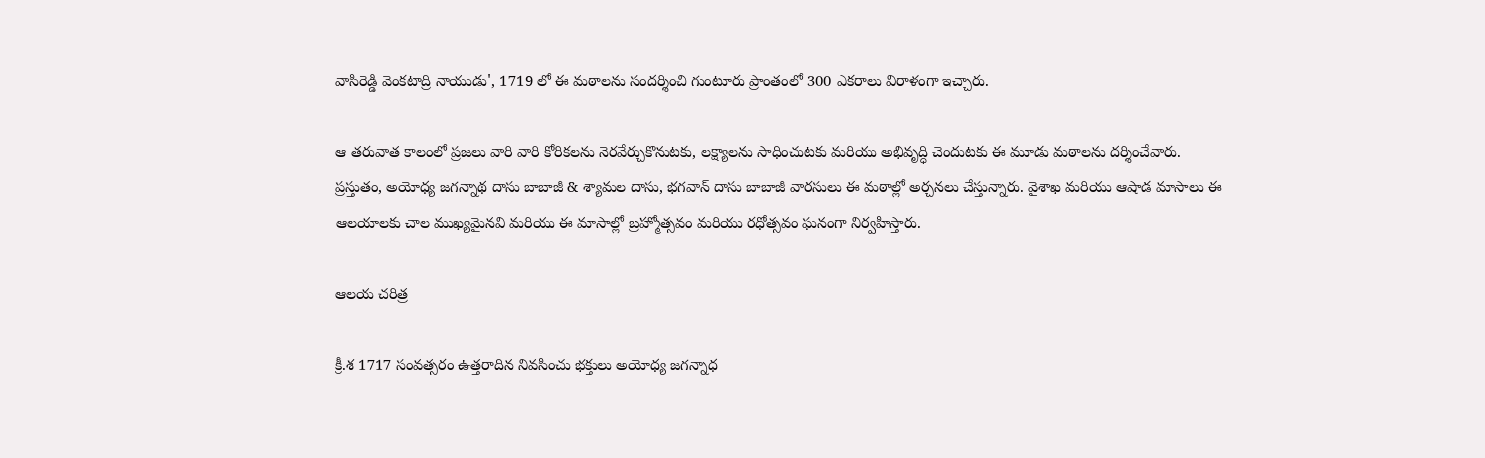వాసిరెడ్డి వెంకటాద్రి నాయుడు', 1719 లో ఈ మఠాలను సందర్శించి గుంటూరు ప్రాంతంలో 300 ఎకరాలు విరాళంగా ఇచ్చారు.

ఆ తరువాత కాలంలో ప్రజలు వారి వారి కోరికలను నెరవేర్చుకొనుటకు, లక్ష్యాలను సాధించుటకు మరియు అభివృద్ధి చెందుటకు ఈ మూడు మఠాలను దర్శించేవారు. ప్రస్తుతం, అయోధ్య జగన్నాథ దాసు బాబాజీ & శ్యామల దాసు, భగవాన్ దాసు బాబాజీ వారసులు ఈ మఠాల్లో అర్చనలు చేస్తున్నారు. వైశాఖ మరియు ఆషాడ మాసాలు ఈ ఆలయాలకు చాల ముఖ్యమైనవి మరియు ఈ మాసాల్లో బ్రహ్మోత్సవం మరియు రధోత్సవం ఘనంగా నిర్వహిస్తారు.

ఆలయ చరిత్ర

క్రీ.శ 1717 సంవత్సరం ఉత్తరాదిన నివసించు భక్తులు అయోధ్య జగన్నాధ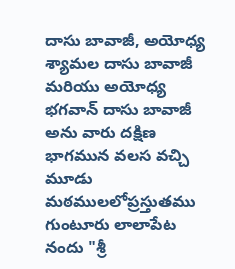దాసు బావాజీ, అయోధ్య శ్యామల దాసు బావాజీ మరియు అయోధ్య భగవాన్ దాసు బావాజీ అను వారు దక్షిణ భాగమున వలస వచ్చి మూడు మఠములలోప్రస్తుతము గుంటూరు లాలాపేట నందు "శ్రీ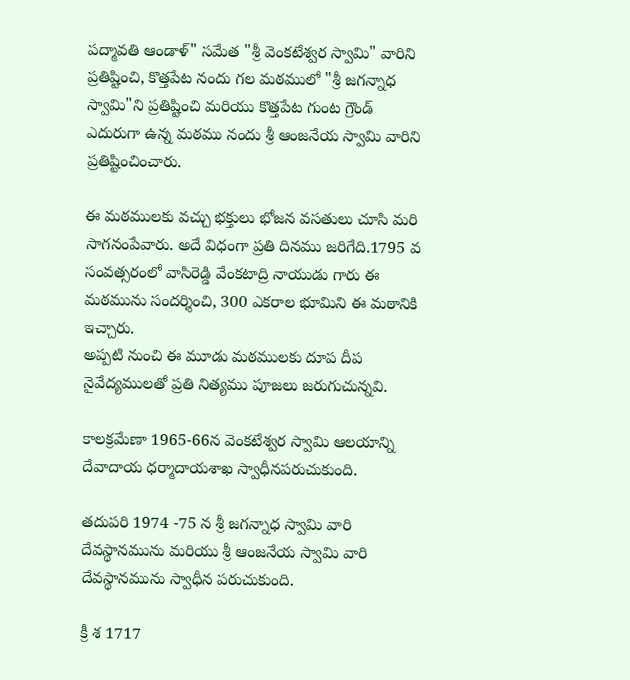పద్మావతి ఆండాళ్" సమేత "శ్రీ వెంకటేశ్వర స్వామి" వారిని ప్రతిష్టించి, కొత్తపేట నందు గల మఠములో "శ్రీ జగన్నాధ స్వామి"ని ప్రతిష్టించి మరియు కొత్తపేట గుంట గ్రౌండ్ ఎదురుగా ఉన్న మఠము నందు శ్రీ ఆంజనేయ స్వామి వారిని ప్రతిష్టించించారు.

ఈ మఠములకు వచ్చు భక్తులు భోజన వసతులు చూసి మరి సాగనంపేవారు. అదే విధంగా ప్రతి దినము జరిగేది.1795 వ సంవత్సరంలో వాసిరెడ్డి వేంకటాద్రి నాయుడు గారు ఈ మఠమును సందర్శించి, 300 ఎకరాల భూమిని ఈ మఠానికి ఇచ్చారు.
అప్పటి నుంచి ఈ మూడు మఠములకు దూప దీప నైవేద్యములతో ప్రతి నిత్యము పూజలు జరుగుచున్నవి.

కాలక్రమేణా 1965-66న వెంకటేశ్వర స్వామి ఆలయాన్ని దేవాదాయ ధర్మాదాయశాఖ స్వాధీనపరుచుకుంది.

తదుపరి 1974 -75 న శ్రీ జగన్నాధ స్వామి వారి దేవస్థానమును మరియు శ్రీ ఆంజనేయ స్వామి వారి దేవస్థానమును స్వాధీన పరుచుకుంది.

క్రీ శ 1717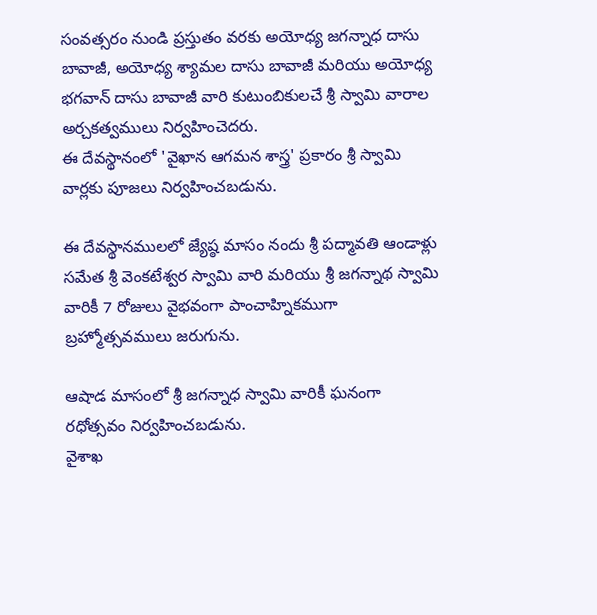సంవత్సరం నుండి ప్రస్తుతం వరకు అయోధ్య జగన్నాధ దాసు బావాజీ, అయోధ్య శ్యామల దాసు బావాజీ మరియు అయోధ్య భగవాన్ దాసు బావాజీ వారి కుటుంబికులచే శ్రీ స్వామి వారాల అర్చకత్వములు నిర్వహించెదరు.
ఈ దేవస్థానంలో 'వైఖాన ఆగమన శాస్త్ర' ప్రకారం శ్రీ స్వామి వార్లకు పూజలు నిర్వహించబడును.

ఈ దేవస్థానములలో జ్యేష్ఠ మాసం నందు శ్రీ పద్మావతి ఆండాళ్లు సమేత శ్రీ వెంకటేశ్వర స్వామి వారి మరియు శ్రీ జగన్నాథ స్వామి వారికీ 7 రోజులు వైభవంగా పాంచాహ్నికముగా బ్రహ్మోత్సవములు జరుగును.

ఆషాడ మాసంలో శ్రీ జగన్నాధ స్వామి వారికీ ఘనంగా రధోత్సవం నిర్వహించబడును.
వైశాఖ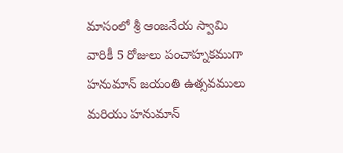మాసంలో శ్రీ ఆంజనేయ స్వామి వారికీ 5 రోజులు పంచాహ్నకముగా హనుమాన్ జయంతి ఉత్సవములు మరియు హనుమాన్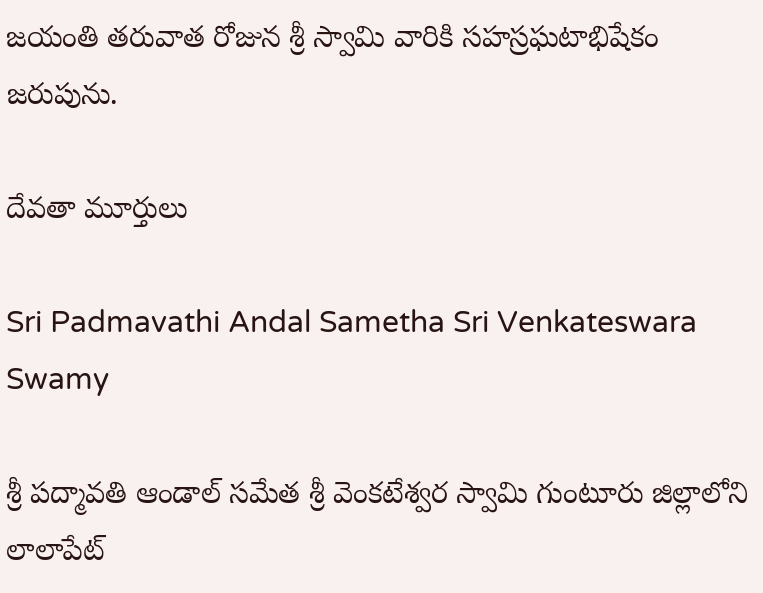జయంతి తరువాత రోజున శ్రీ స్వామి వారికి సహస్రఘటాభిషేకం జరుపును.

దేవతా మూర్తులు

Sri Padmavathi Andal Sametha Sri Venkateswara Swamy

శ్రీ పద్మావతి ఆండాల్ సమేత శ్రీ వెంకటేశ్వర స్వామి గుంటూరు జిల్లాలోని లాలాపేట్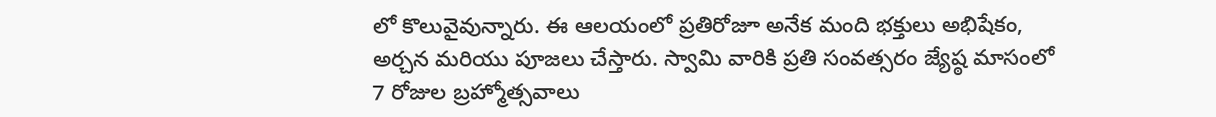లో కొలువైవున్నారు. ఈ ఆలయంలో ప్రతిరోజూ అనేక మంది భక్తులు అభిషేకం, అర్చన మరియు పూజలు చేస్తారు. స్వామి వారికి ప్రతి సంవత్సరం జ్యేష్ఠ మాసంలో 7 రోజుల బ్రహ్మోత్సవాలు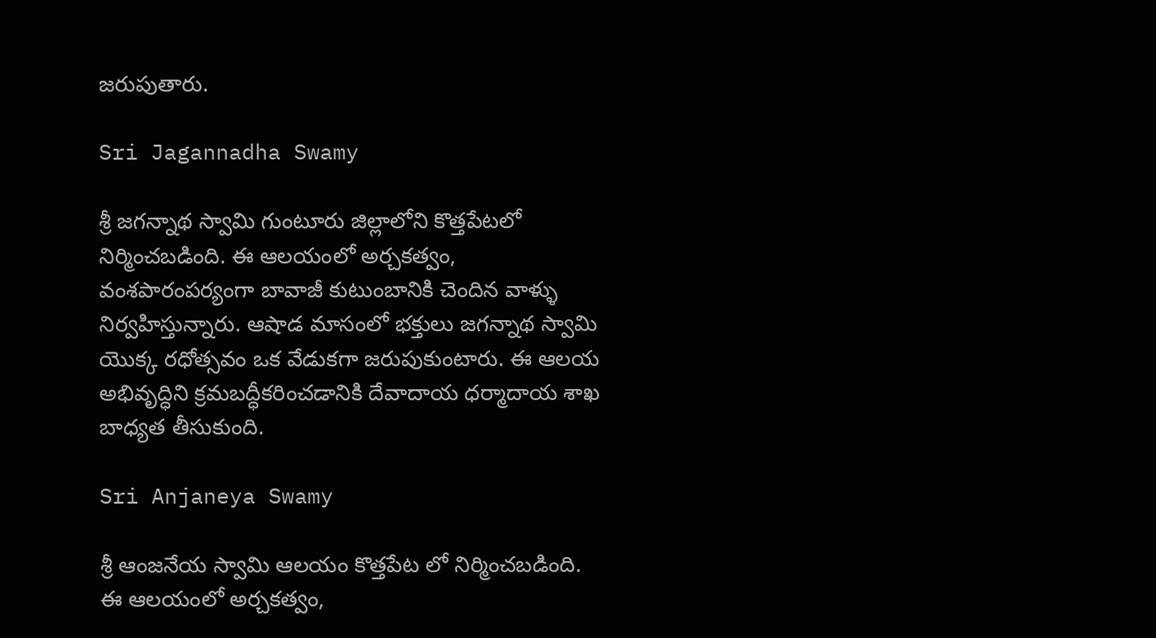జరుపుతారు.

Sri Jagannadha Swamy

శ్రీ జగన్నాథ స్వామి గుంటూరు జిల్లాలోని కొత్తపేటలో నిర్మించబడింది. ఈ ఆలయంలో అర్చకత్వం, వంశపారంపర్యంగా బావాజీ కుటుంబానికి చెందిన వాళ్ళు నిర్వహిస్తున్నారు. ఆషాడ మాసంలో భక్తులు జగన్నాథ స్వామి యొక్క రధోత్సవం ఒక వేడుకగా జరుపుకుంటారు. ఈ ఆలయ అభివృద్ధిని క్రమబద్ధీకరించడానికి దేవాదాయ ధర్మాదాయ శాఖ బాధ్యత తీసుకుంది.

Sri Anjaneya Swamy

శ్రీ ఆంజనేయ స్వామి ఆలయం కొత్తపేట లో నిర్మించబడింది. ఈ ఆలయంలో అర్చకత్వం,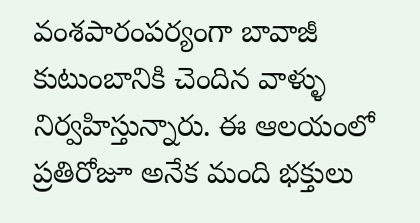వంశపారంపర్యంగా బావాజీ కుటుంబానికి చెందిన వాళ్ళు నిర్వహిస్తున్నారు. ఈ ఆలయంలో ప్రతిరోజూ అనేక మంది భక్తులు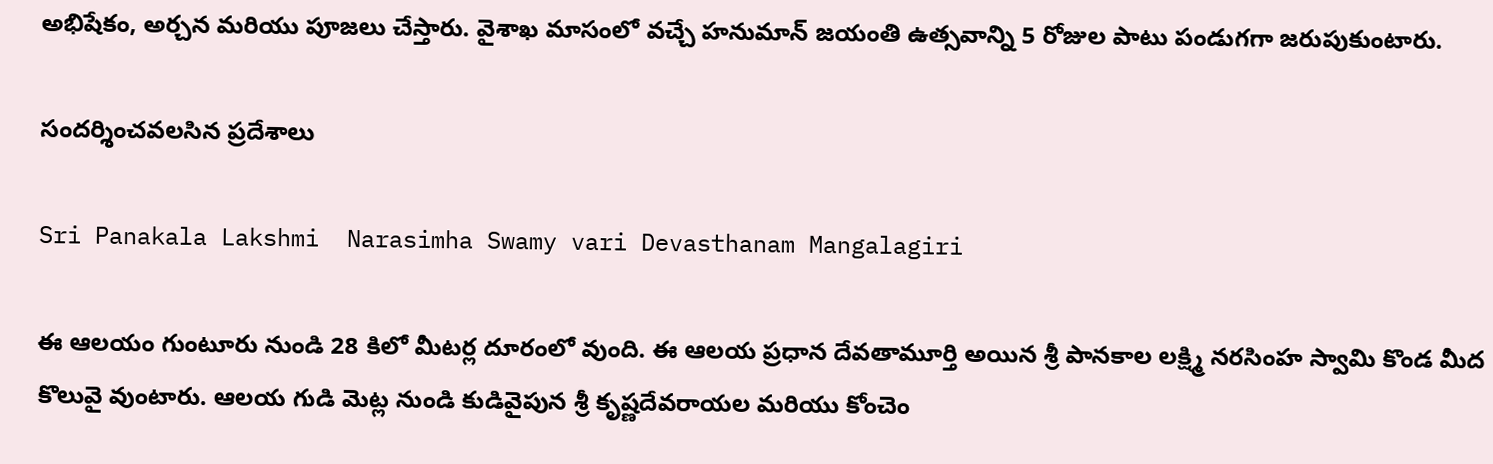అభిషేకం, అర్చన మరియు పూజలు చేస్తారు. వైశాఖ మాసంలో వచ్చే హనుమాన్ జయంతి ఉత్సవాన్ని 5 రోజుల పాటు పండుగగా జరుపుకుంటారు.

సందర్శించవలసిన ప్రదేశాలు

Sri Panakala Lakshmi  Narasimha Swamy vari Devasthanam Mangalagiri

ఈ ఆలయం గుంటూరు నుండి 28 కిలో మీటర్ల దూరంలో వుంది. ఈ ఆలయ ప్రధాన దేవతామూర్తి అయిన శ్రీ పానకాల లక్ష్మి నరసింహ స్వామి కొండ మీద కొలువై వుంటారు. ఆలయ గుడి మెట్ల నుండి కుడివైపున శ్రీ కృష్ణదేవరాయల మరియు కోంచెం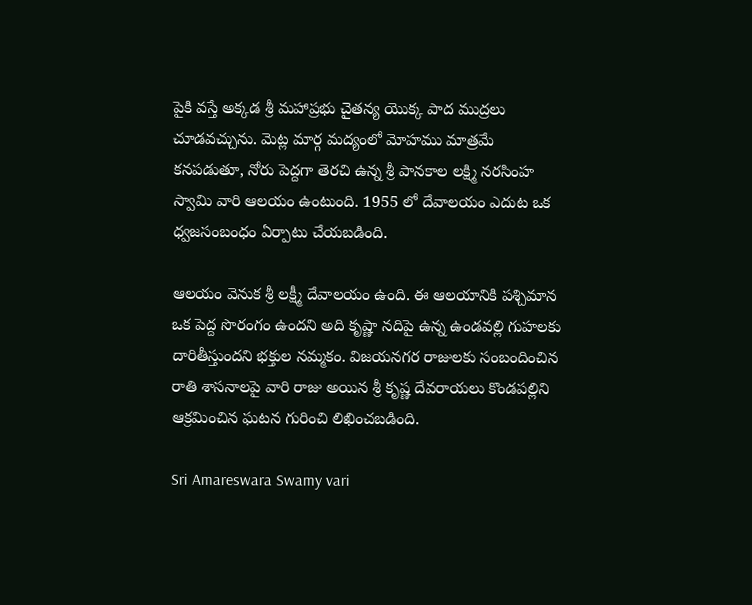పైకి వస్తే అక్కడ శ్రీ మహాప్రభు చైతన్య యొక్క పాద ముద్రలు చూడవచ్చును. మెట్ల మార్గ మద్యంలో మోహము మాత్రమే కనపడుతూ, నోరు పెద్దగా తెరచి ఉన్న శ్రీ పానకాల లక్ష్మి నరసింహ స్వామి వారి ఆలయం ఉంటుంది. 1955 లో దేవాలయం ఎదుట ఒక ధ్వజసంబంధం ఏర్పాటు చేయబడింది.

ఆలయం వెనుక శ్రీ లక్ష్మీ దేవాలయం ఉంది. ఈ ఆలయానికి పశ్చిమాన ఒక పెద్ద సొరంగం ఉందని అది కృష్ణా నదిపై ఉన్న ఉండవల్లి గుహలకు దారితీస్తుందని భక్తుల నమ్మకం. విజయనగర రాజులకు సంబందించిన రాతి శాసనాలపై వారి రాజు అయిన శ్రీ కృష్ణ దేవరాయలు కొండపల్లిని ఆక్రమించిన ఘటన గురించి లిఖించబడింది.

Sri Amareswara Swamy vari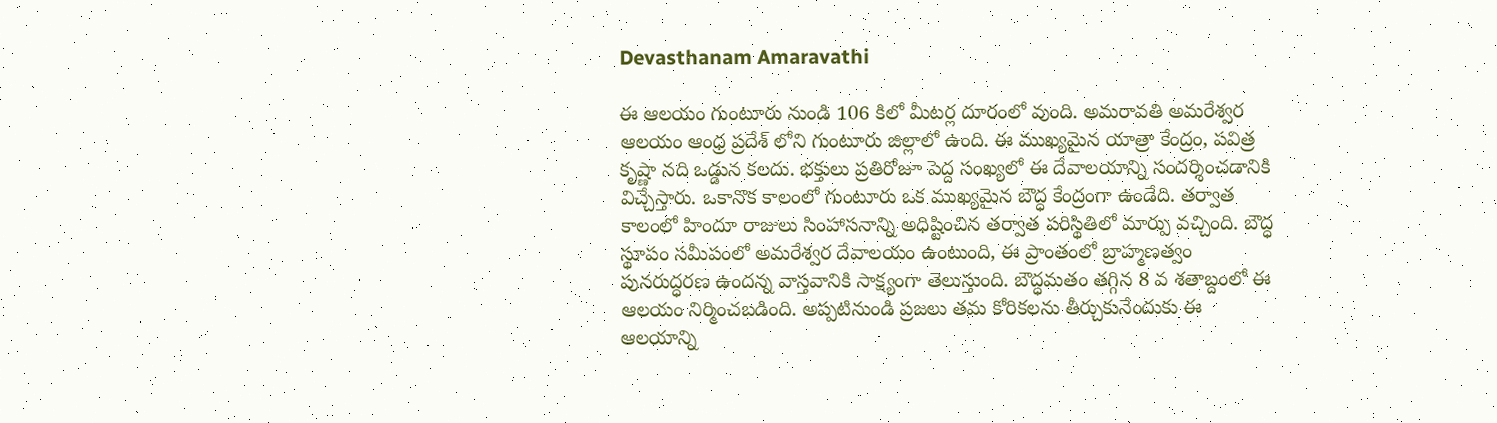Devasthanam Amaravathi

ఈ ఆలయం గుంటూరు నుండి 106 కిలో మీటర్ల దూరంలో వుంది. అమరావతి అమరేశ్వర ఆలయం ఆంధ్ర ప్రదేశ్ లోని గుంటూరు జిల్లాలో ఉంది. ఈ ముఖ్యమైన యాత్రా కేంద్రం, పవిత్ర కృష్ణా నది ఒడ్డున కలదు. భక్తులు ప్రతిరోజూ పెద్ద సంఖ్యలో ఈ దేవాలయాన్ని సందర్శించడానికి విచ్చేస్తారు. ఒకానొక కాలంలో గుంటూరు ఒక ముఖ్యమైన బౌద్ధ కేంద్రంగా ఉండేది. తర్వాత కాలంలో హిందూ రాజులు సింహాసనాన్ని అధిష్టించిన తర్వాత పరిస్థితిలో మార్పు వచ్చింది. బౌద్ధ స్థూపం సమీపంలో అమరేశ్వర దేవాలయం ఉంటుంది, ఈ ప్రాంతంలో బ్రాహ్మణత్వం పునరుద్ధరణ ఉందన్న వాస్తవానికి సాక్ష్యంగా తెలుస్తుంది. బౌద్ధమతం తగ్గిన 8 వ శతాబ్దంలో ఈ ఆలయం నిర్మించబడింది. అప్పటినుండి ప్రజలు తమ కోరికలను తీర్చుకునేందుకు ఈ ఆలయాన్ని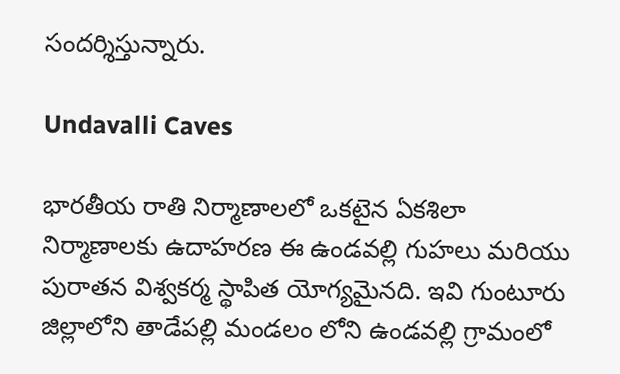సందర్శిస్తున్నారు.

Undavalli Caves

భారతీయ రాతి నిర్మాణాలలో ఒకటైన ఏకశిలా నిర్మాణాలకు ఉదాహరణ ఈ ఉండవల్లి గుహలు మరియు పురాతన విశ్వకర్మ స్థాపిత యోగ్యమైనది. ఇవి గుంటూరు జిల్లాలోని తాడేపల్లి మండలం లోని ఉండవల్లి గ్రామంలో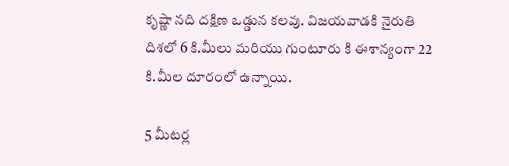కృష్ణా నది దక్షిణ ఒడ్డున కలవు. విజయవాడకి నైరుతి దిశలో 6 కి.మీలు మరియు గుంటూరు కి ఈశాన్యంగా 22 కి.మీల దూరంలో ఉన్నాయి.

5 మీటర్ల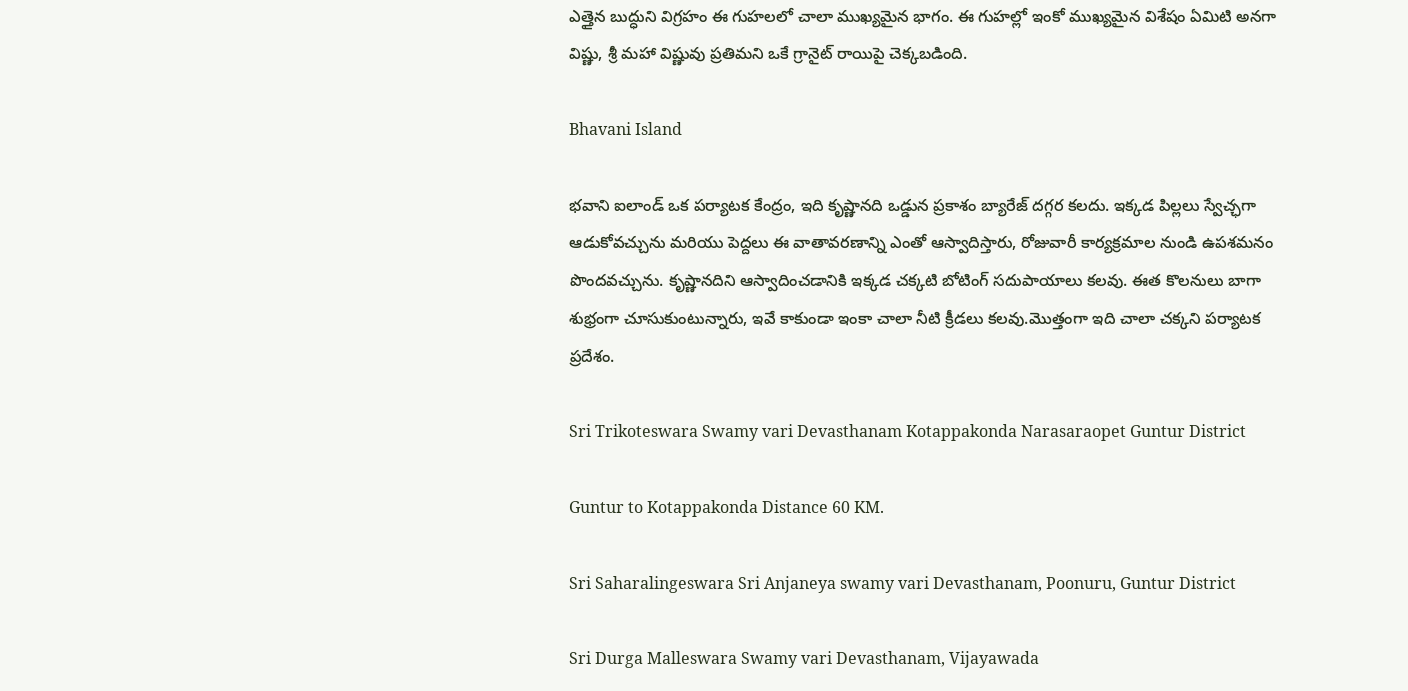ఎత్తైన బుద్ధుని విగ్రహం ఈ గుహలలో చాలా ముఖ్యమైన భాగం. ఈ గుహల్లో ఇంకో ముఖ్యమైన విశేషం ఏమిటి అనగా విష్ణు, శ్రీ మహా విష్ణువు ప్రతిమని ఒకే గ్రానైట్ రాయిపై చెక్కబడింది.

Bhavani Island

భవాని ఐలాండ్ ఒక పర్యాటక కేంద్రం, ఇది కృష్ణానది ఒడ్డున ప్రకాశం బ్యారేజ్ దగ్గర కలదు. ఇక్కడ పిల్లలు స్వేచ్ఛగా ఆడుకోవచ్చును మరియు పెద్దలు ఈ వాతావరణాన్ని ఎంతో ఆస్వాదిస్తారు, రోజువారీ కార్యక్రమాల నుండి ఉపశమనం పొందవచ్చును. కృష్ణానదిని ఆస్వాదించడానికి ఇక్కడ చక్కటి బోటింగ్ సదుపాయాలు కలవు. ఈత కొలనులు బాగా శుభ్రంగా చూసుకుంటున్నారు, ఇవే కాకుండా ఇంకా చాలా నీటి క్రీడలు కలవు.మొత్తంగా ఇది చాలా చక్కని పర్యాటక ప్రదేశం.

Sri Trikoteswara Swamy vari Devasthanam Kotappakonda Narasaraopet Guntur District

Guntur to Kotappakonda Distance 60 KM.

Sri Saharalingeswara Sri Anjaneya swamy vari Devasthanam, Poonuru, Guntur District

Sri Durga Malleswara Swamy vari Devasthanam, Vijayawada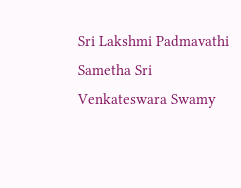Sri Lakshmi Padmavathi Sametha Sri Venkateswara Swamy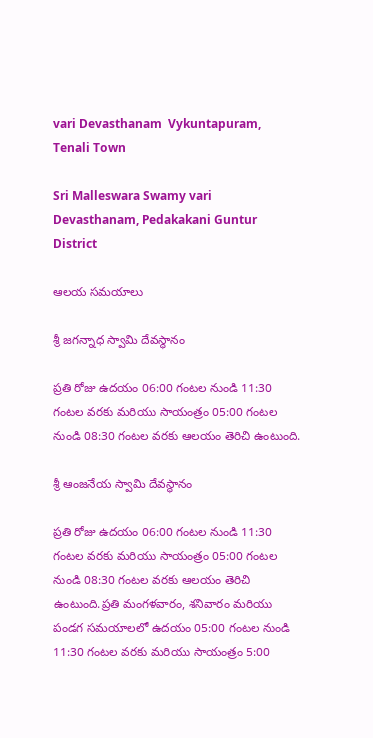vari Devasthanam  Vykuntapuram, Tenali Town

Sri Malleswara Swamy vari Devasthanam, Pedakakani Guntur District

ఆలయ సమయాలు

శ్రీ జగన్నాధ స్వామి దేవస్థానం

ప్రతి రోజు ఉదయం 06:00 గంటల నుండి 11:30 గంటల వరకు మరియు సాయంత్రం 05:00 గంటల నుండి 08:30 గంటల వరకు ఆలయం తెరిచి ఉంటుంది.

శ్రీ ఆంజనేయ స్వామి దేవస్థానం

ప్రతి రోజు ఉదయం 06:00 గంటల నుండి 11:30 గంటల వరకు మరియు సాయంత్రం 05:00 గంటల నుండి 08:30 గంటల వరకు ఆలయం తెరిచి ఉంటుంది.ప్రతి మంగళవారం, శనివారం మరియు పండగ సమయాలలో ఉదయం 05:00 గంటల నుండి 11:30 గంటల వరకు మరియు సాయంత్రం 5:00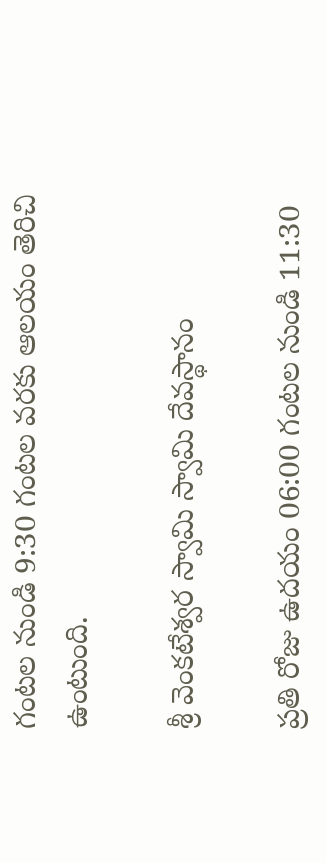గంటల నుండి 9:30 గంటల వరకు ఆలయం తెరిచి ఉంటుంది.

శ్రీ వెంకటేశ్వర స్వామి స్వామి దేవస్థానం

ప్రతి రోజు ఉదయం 06:00 గంటల నుండి 11:30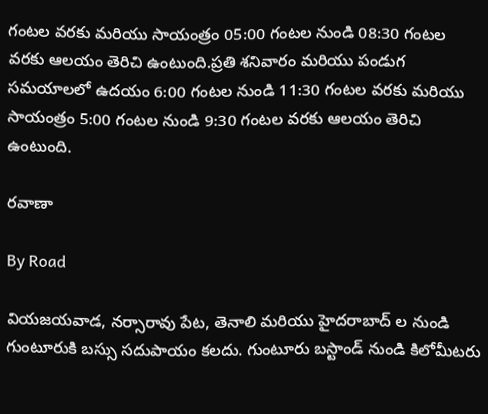గంటల వరకు మరియు సాయంత్రం 05:00 గంటల నుండి 08:30 గంటల వరకు ఆలయం తెరిచి ఉంటుంది.ప్రతి శనివారం మరియు పండుగ సమయాలలో ఉదయం 6:00 గంటల నుండి 11:30 గంటల వరకు మరియు సాయంత్రం 5:00 గంటల నుండి 9:30 గంటల వరకు ఆలయం తెరిచి ఉంటుంది.

రవాణా

By Road

వియజయవాడ, నర్సారావు పేట, తెనాలి మరియు హైదరాబాద్ ల నుండి గుంటూరుకి బస్సు సదుపాయం కలదు. గుంటూరు బస్టాండ్ నుండి కిలోమీటరు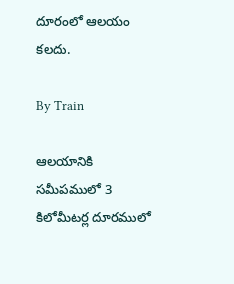దూరంలో ఆలయం కలదు.

By Train

ఆలయానికి సమీపములో 3 కిలోమీటర్ల దూరములో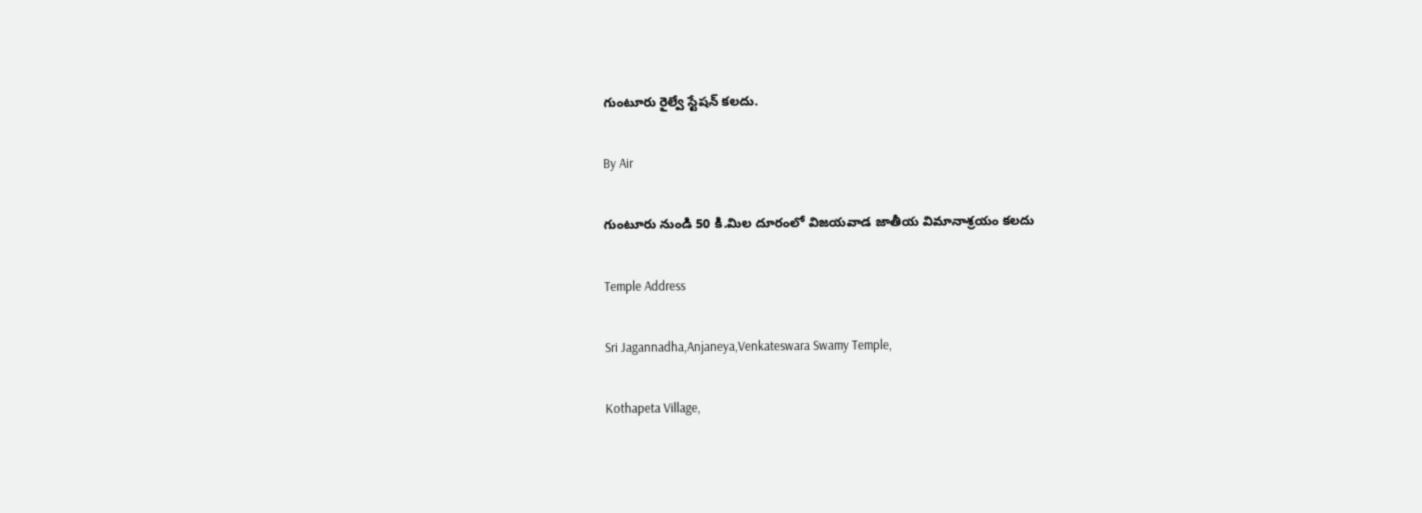గుంటూరు రైల్వే స్టేషన్ కలదు.

By Air

గుంటూరు నుండి 50 కి.మిల దూరంలో విజయవాడ జాతీయ విమానాశ్రయం కలదు

Temple Address

Sri Jagannadha,Anjaneya,Venkateswara Swamy Temple,

Kothapeta Village,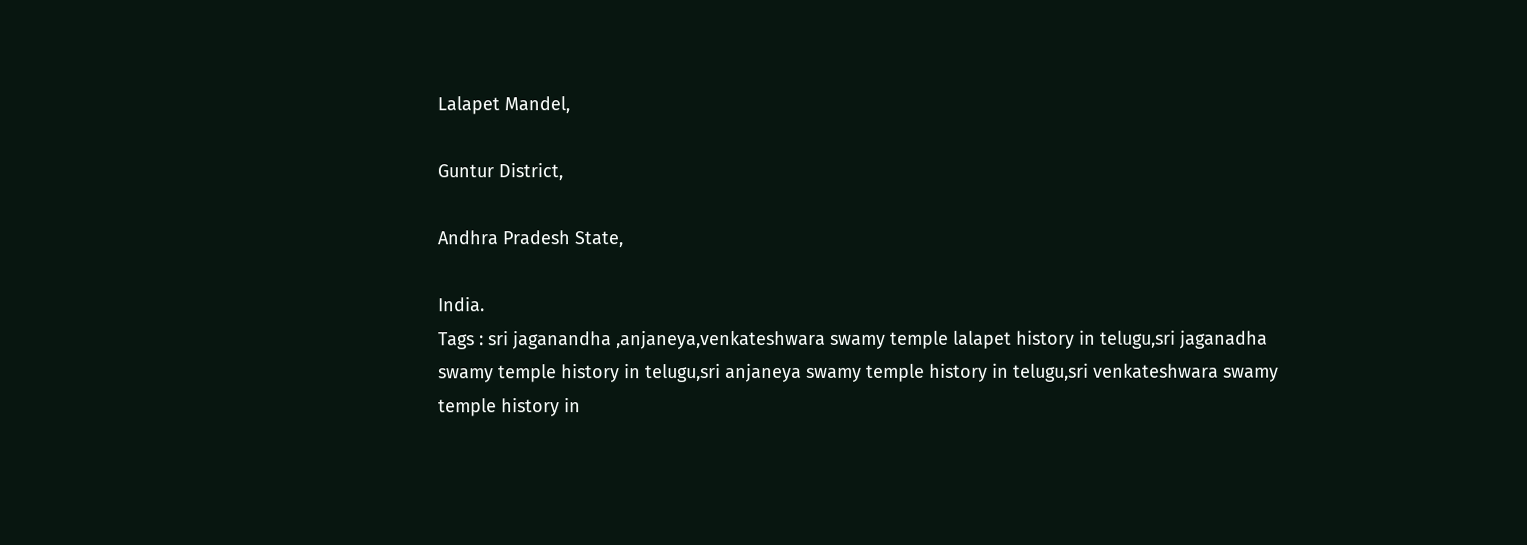Lalapet Mandel,

Guntur District,

Andhra Pradesh State,

India.
Tags : sri jaganandha ,anjaneya,venkateshwara swamy temple lalapet history in telugu,sri jaganadha swamy temple history in telugu,sri anjaneya swamy temple history in telugu,sri venkateshwara swamy temple history in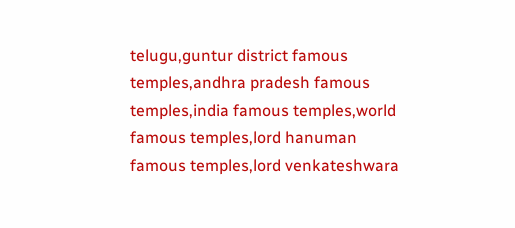telugu,guntur district famous temples,andhra pradesh famous temples,india famous temples,world famous temples,lord hanuman famous temples,lord venkateshwara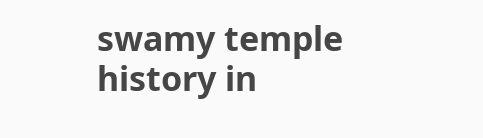swamy temple history in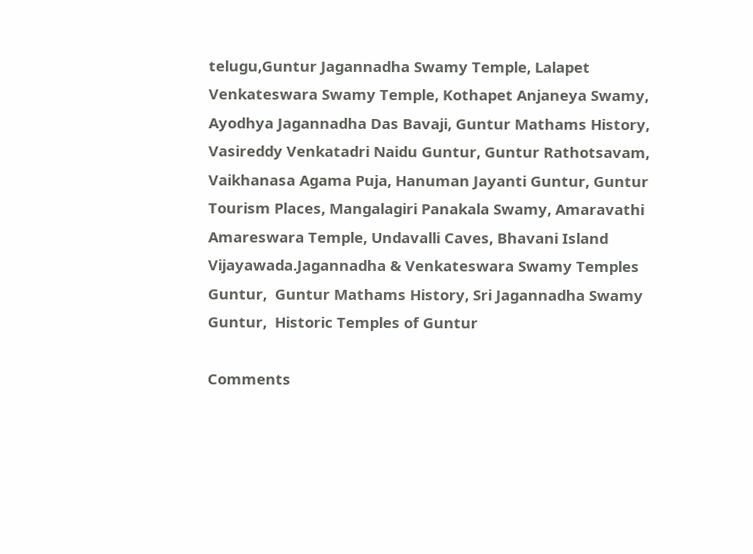telugu,Guntur Jagannadha Swamy Temple, Lalapet Venkateswara Swamy Temple, Kothapet Anjaneya Swamy, Ayodhya Jagannadha Das Bavaji, Guntur Mathams History, Vasireddy Venkatadri Naidu Guntur, Guntur Rathotsavam, Vaikhanasa Agama Puja, Hanuman Jayanti Guntur, Guntur Tourism Places, Mangalagiri Panakala Swamy, Amaravathi Amareswara Temple, Undavalli Caves, Bhavani Island Vijayawada.Jagannadha & Venkateswara Swamy Temples Guntur,  Guntur Mathams History, Sri Jagannadha Swamy Guntur,  Historic Temples of Guntur

Comments